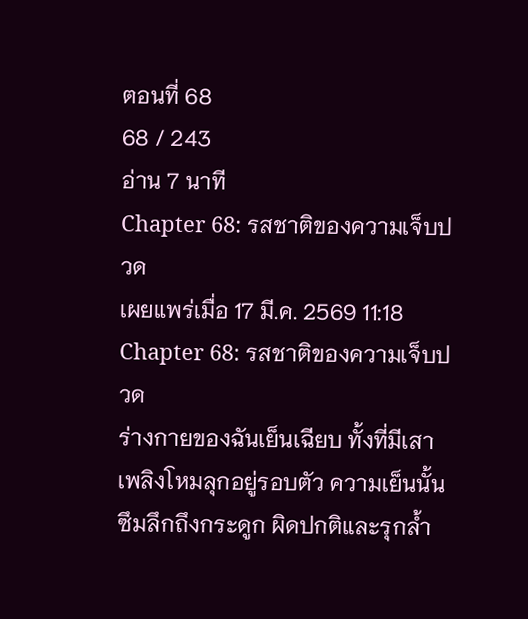ตอนที่ 68
68 / 243
อ่าน 7 นาที
Chapter 68: รสชาติของความเจ็บปวด
เผยแพร่เมื่อ 17 มี.ค. 2569 11:18
Chapter 68: รสชาติของความเจ็บปวด
ร่างกายของฉันเย็นเฉียบ ทั้งที่มีเสาเพลิงโหมลุกอยู่รอบตัว ความเย็นนั้นซึมลึกถึงกระดูก ผิดปกติและรุกล้ำ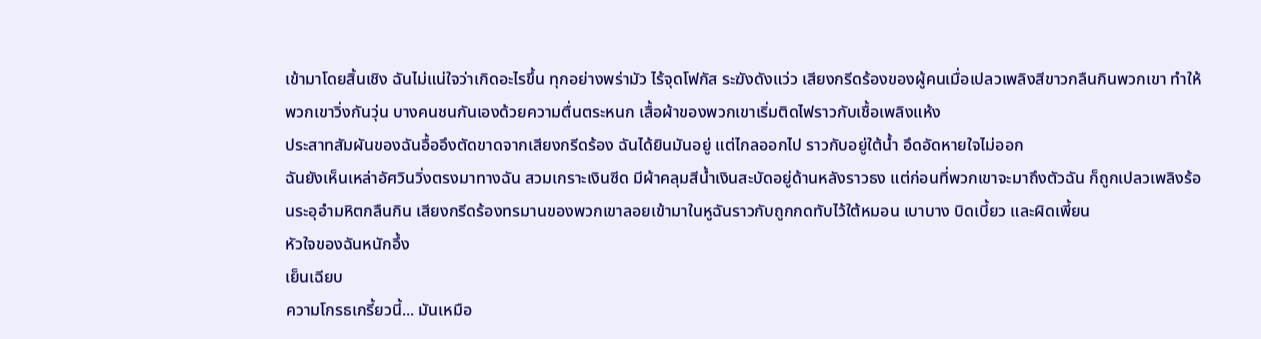เข้ามาโดยสิ้นเชิง ฉันไม่แน่ใจว่าเกิดอะไรขึ้น ทุกอย่างพร่ามัว ไร้จุดโฟกัส ระฆังดังแว่ว เสียงกรีดร้องของผู้คนเมื่อเปลวเพลิงสีขาวกลืนกินพวกเขา ทำให้พวกเขาวิ่งกันวุ่น บางคนชนกันเองด้วยความตื่นตระหนก เสื้อผ้าของพวกเขาเริ่มติดไฟราวกับเชื้อเพลิงแห้ง
ประสาทสัมผันของฉันอื้ออึงตัดขาดจากเสียงกรีดร้อง ฉันได้ยินมันอยู่ แต่ไกลออกไป ราวกับอยู่ใต้น้ำ อึดอัดหายใจไม่ออก
ฉันยังเห็นเหล่าอัศวินวิ่งตรงมาทางฉัน สวมเกราะเงินซีด มีผ้าคลุมสีน้ำเงินสะบัดอยู่ด้านหลังราวธง แต่ก่อนที่พวกเขาจะมาถึงตัวฉัน ก็ถูกเปลวเพลิงร้อนระอุอำมหิตกลืนกิน เสียงกรีดร้องทรมานของพวกเขาลอยเข้ามาในหูฉันราวกับถูกกดทับไว้ใต้หมอน เบาบาง บิดเบี้ยว และผิดเพี้ยน
หัวใจของฉันหนักอึ้ง
เย็นเฉียบ
ความโกรธเกรี้ยวนี้... มันเหมือ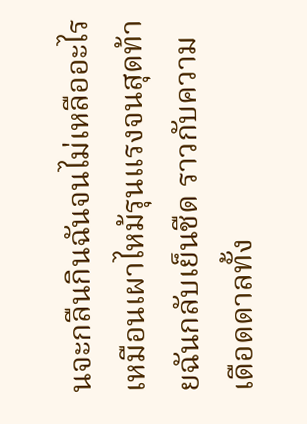นจะกลืนกินฉันจนไม่เหลืออะไร เหมือนเผาไหม้รุนแรงจนสุดท้ายฉันกลับเย็นชืด ราวกับความเดือดดาลทั้ง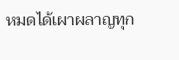หมดได้เผาผลาญทุก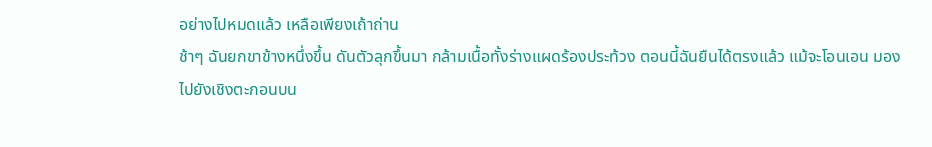อย่างไปหมดแล้ว เหลือเพียงเถ้าถ่าน
ช้าๆ ฉันยกขาข้างหนึ่งขึ้น ดันตัวลุกขึ้นมา กล้ามเนื้อทั้งร่างแผดร้องประท้วง ตอนนี้ฉันยืนได้ตรงแล้ว แม้จะโอนเอน มองไปยังเชิงตะกอนบน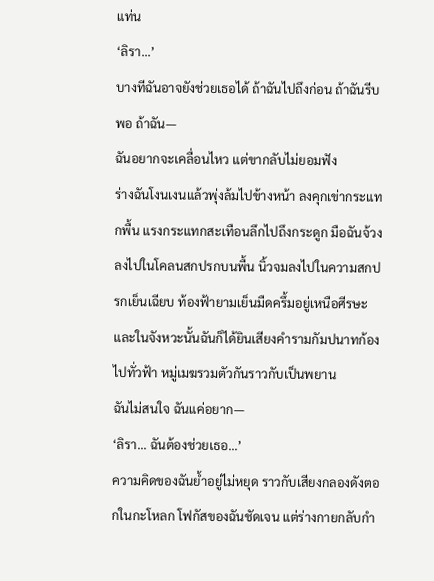แท่น
‘ลิรา...’
บางทีฉันอาจยังช่วยเธอได้ ถ้าฉันไปถึงก่อน ถ้าฉันรีบพอ ถ้าฉัน—
ฉันอยากจะเคลื่อนไหว แต่ขากลับไม่ยอมฟัง
ร่างฉันโงนเงนแล้วพุ่งล้มไปข้างหน้า ลงคุกเข่ากระแทกพื้น แรงกระแทกสะเทือนลึกไปถึงกระดูก มือฉันจ้วงลงไปในโคลนสกปรกบนพื้น นิ้วจมลงไปในความสกปรกเย็นเฉียบ ท้องฟ้ายามเย็นมืดครึ้มอยู่เหนือศีรษะ และในจังหวะนั้นฉันก็ได้ยินเสียงคำรามกัมปนาทก้องไปทั่วฟ้า หมู่เมฆรวมตัวกันราวกับเป็นพยาน
ฉันไม่สนใจ ฉันแค่อยาก—
‘ลิรา... ฉันต้องช่วยเธอ...’
ความคิดของฉันย้ำอยู่ไม่หยุด ราวกับเสียงกลองดังตอกในกะโหลก โฟกัสของฉันชัดเจน แต่ร่างกายกลับกำ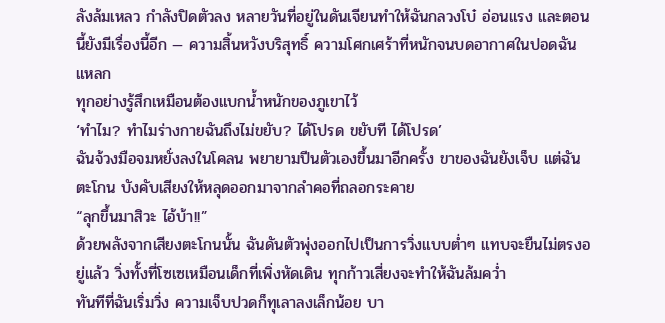ลังล้มเหลว กำลังปิดตัวลง หลายวันที่อยู่ในดันเจียนทำให้ฉันกลวงโบ๋ อ่อนแรง และตอนนี้ยังมีเรื่องนี้อีก — ความสิ้นหวังบริสุทธิ์ ความโศกเศร้าที่หนักจนบดอากาศในปอดฉันแหลก
ทุกอย่างรู้สึกเหมือนต้องแบกน้ำหนักของภูเขาไว้
‘ทำไม? ทำไมร่างกายฉันถึงไม่ขยับ? ได้โปรด ขยับที ได้โปรด’
ฉันจ้วงมือจมหยั่งลงในโคลน พยายามปีนตัวเองขึ้นมาอีกครั้ง ขาของฉันยังเจ็บ แต่ฉันตะโกน บังคับเสียงให้หลุดออกมาจากลำคอที่ถลอกระคาย
“ลุกขึ้นมาสิวะ ไอ้บ้า!!”
ด้วยพลังจากเสียงตะโกนนั้น ฉันดันตัวพุ่งออกไปเป็นการวิ่งแบบต่ำๆ แทบจะยืนไม่ตรงอยู่แล้ว วิ่งทั้งที่โซเซเหมือนเด็กที่เพิ่งหัดเดิน ทุกก้าวเสี่ยงจะทำให้ฉันล้มคว่ำ
ทันทีที่ฉันเริ่มวิ่ง ความเจ็บปวดก็ทุเลาลงเล็กน้อย บา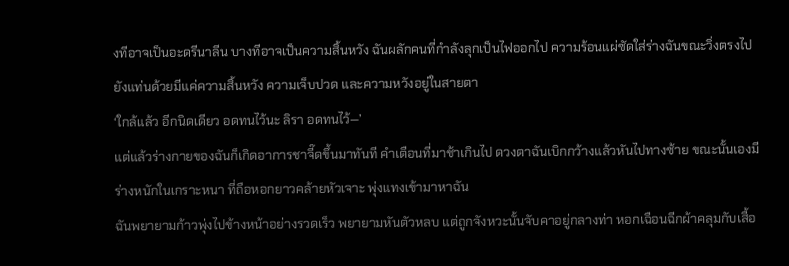งทีอาจเป็นอะดรีนาลีน บางทีอาจเป็นความสิ้นหวัง ฉันผลักคนที่กำลังลุกเป็นไฟออกไป ความร้อนแผ่ซัดใส่ร่างฉันขณะวิ่งตรงไปยังแท่นด้วยมีแค่ความสิ้นหวัง ความเจ็บปวด และความหวังอยู่ในสายตา
‘ใกล้แล้ว อีกนิดเดียว อดทนไว้นะ ลิรา อดทนไว้—’
แต่แล้วร่างกายของฉันก็เกิดอาการชาจี๊ดขึ้นมาทันที คำเตือนที่มาช้าเกินไป ดวงตาฉันเบิกกว้างแล้วหันไปทางซ้าย ขณะนั้นเองมีร่างหนักในเกราะหนา ที่ถือหอกยาวคล้ายหัวเจาะ พุ่งแทงเข้ามาหาฉัน
ฉันพยายามก้าวพุ่งไปข้างหน้าอย่างรวดเร็ว พยายามหันตัวหลบ แต่ถูกจังหวะนั้นจับคาอยู่กลางท่า หอกเฉือนฉีกผ้าคลุมกับเสื้อ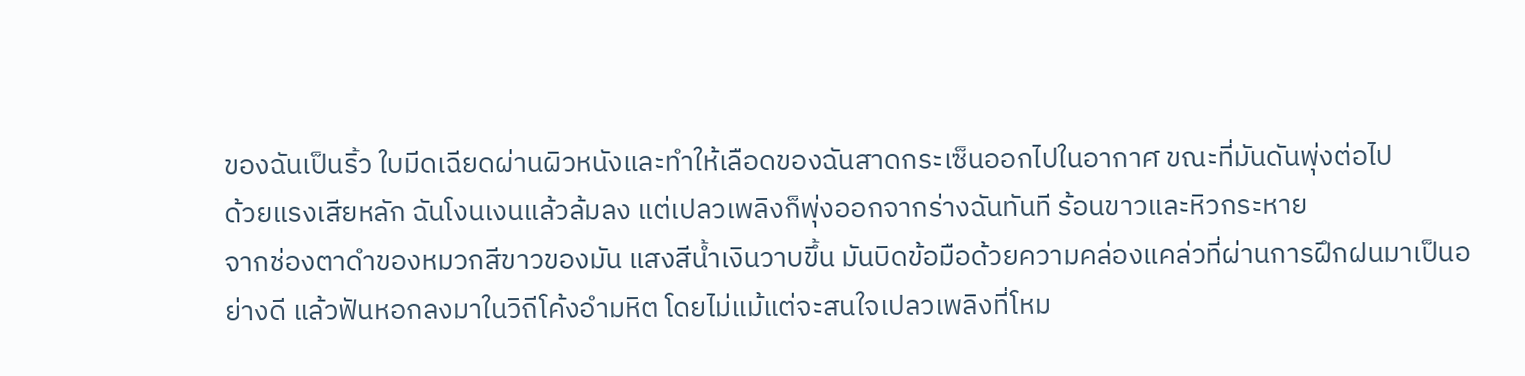ของฉันเป็นริ้ว ใบมีดเฉียดผ่านผิวหนังและทำให้เลือดของฉันสาดกระเซ็นออกไปในอากาศ ขณะที่มันดันพุ่งต่อไป
ด้วยแรงเสียหลัก ฉันโงนเงนแล้วล้มลง แต่เปลวเพลิงก็พุ่งออกจากร่างฉันทันที ร้อนขาวและหิวกระหาย
จากช่องตาดำของหมวกสีขาวของมัน แสงสีน้ำเงินวาบขึ้น มันบิดข้อมือด้วยความคล่องแคล่วที่ผ่านการฝึกฝนมาเป็นอย่างดี แล้วฟันหอกลงมาในวิถีโค้งอำมหิต โดยไม่แม้แต่จะสนใจเปลวเพลิงที่โหม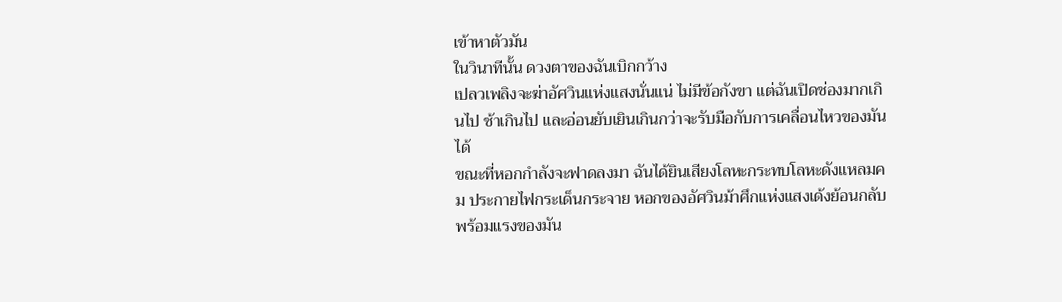เข้าหาตัวมัน
ในวินาทีนั้น ดวงตาของฉันเบิกกว้าง
เปลวเพลิงจะฆ่าอัศวินแห่งแสงนั่นแน่ ไม่มีข้อกังขา แต่ฉันเปิดช่องมากเกินไป ช้าเกินไป และอ่อนยับเยินเกินกว่าจะรับมือกับการเคลื่อนไหวของมันได้
ขณะที่หอกกำลังจะฟาดลงมา ฉันได้ยินเสียงโลหะกระทบโลหะดังแหลมคม ประกายไฟกระเด็นกระจาย หอกของอัศวินม้าศึกแห่งแสงเด้งย้อนกลับพร้อมแรงของมัน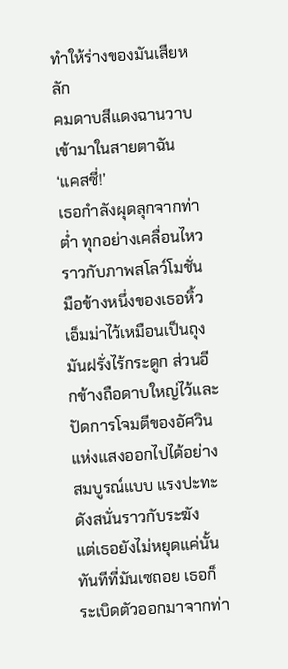ทำให้ร่างของมันเสียหลัก
คมดาบสีแดงฉานวาบเข้ามาในสายตาฉัน
‘แคสซี่!’
เธอกำลังผุดลุกจากท่าต่ำ ทุกอย่างเคลื่อนไหวราวกับภาพสโลว์โมชั่น มือข้างหนึ่งของเธอหิ้วเอ็มม่าไว้เหมือนเป็นถุงมันฝรั่งไร้กระดูก ส่วนอีกข้างถือดาบใหญ่ไว้และปัดการโจมตีของอัศวินแห่งแสงออกไปได้อย่างสมบูรณ์แบบ แรงปะทะดังสนั่นราวกับระฆัง
แต่เธอยังไม่หยุดแค่นั้น
ทันทีที่มันเซถอย เธอก็ระเบิดตัวออกมาจากท่า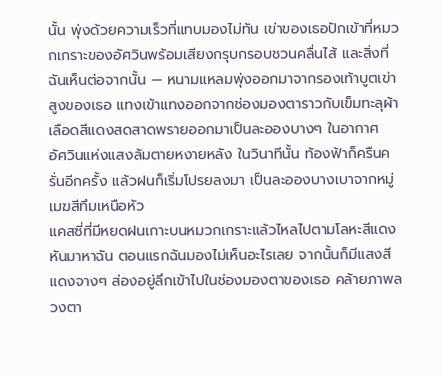นั้น พุ่งด้วยความเร็วที่แทบมองไม่ทัน เข่าของเธอปักเข้าที่หมวกเกราะของอัศวินพร้อมเสียงกรุบกรอบชวนคลื่นไส้ และสิ่งที่ฉันเห็นต่อจากนั้น — หนามแหลมพุ่งออกมาจากรองเท้าบูตเข่าสูงของเธอ แทงเข้าแทงออกจากช่องมองตาราวกับเข็มทะลุผ้า เลือดสีแดงสดสาดพรายออกมาเป็นละอองบางๆ ในอากาศ
อัศวินแห่งแสงล้มตายหงายหลัง ในวินาทีนั้น ท้องฟ้าก็ครืนครั่นอีกครั้ง แล้วฝนก็เริ่มโปรยลงมา เป็นละอองบางเบาจากหมู่เมฆสีทึมเหนือหัว
แคสซี่ที่มีหยดฝนเกาะบนหมวกเกราะแล้วไหลไปตามโลหะสีแดง หันมาหาฉัน ตอนแรกฉันมองไม่เห็นอะไรเลย จากนั้นก็มีแสงสีแดงจางๆ ส่องอยู่ลึกเข้าไปในช่องมองตาของเธอ คล้ายภาพลวงตา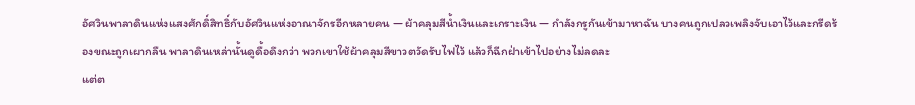อัศวินพาลาดินแห่งแสงศักดิ์สิทธิ์กับอัศวินแห่งอาณาจักรอีกหลายคน — ผ้าคลุมสีน้ำเงินและเกราะเงิน — กำลังกรูกันเข้ามาหาฉัน บางคนถูกเปลวเพลิงจับเอาไว้และกรีดร้องขณะถูกเผากลืน พาลาดินเหล่านั้นดูดื้อดึงกว่า พวกเขาใช้ผ้าคลุมสีขาวตวัดรับไฟไว้ แล้วก็ฉีกฝ่าเข้าไปอย่างไม่ลดละ
แต่ต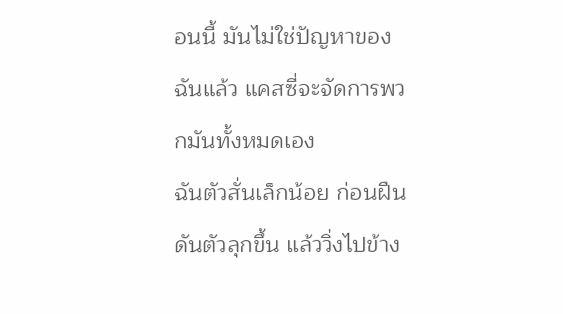อนนี้ มันไม่ใช่ปัญหาของฉันแล้ว แคสซี่จะจัดการพวกมันทั้งหมดเอง
ฉันตัวสั่นเล็กน้อย ก่อนฝืนดันตัวลุกขึ้น แล้ววิ่งไปข้าง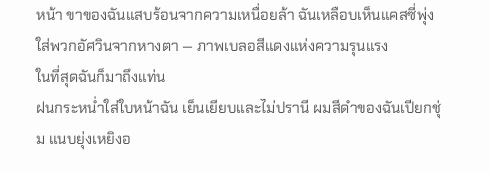หน้า ขาของฉันแสบร้อนจากความเหนื่อยล้า ฉันเหลือบเห็นแคสซี่พุ่งใส่พวกอัศวินจากหางตา — ภาพเบลอสีแดงแห่งความรุนแรง
ในที่สุดฉันก็มาถึงแท่น
ฝนกระหน่ำใส่ใบหน้าฉัน เย็นเยียบและไม่ปรานี ผมสีดำของฉันเปียกชุ่ม แนบยุ่งเหยิงอ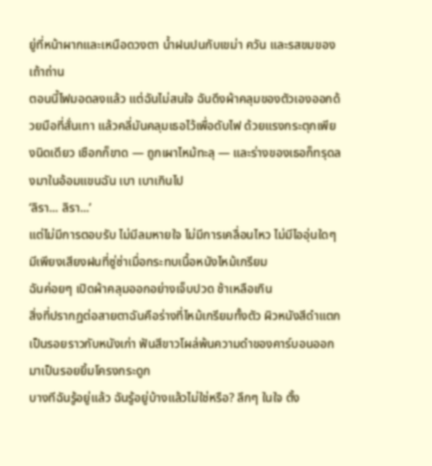ยู่ที่หน้าผากและเหนือดวงตา น้ำฝนปนกับเขม่า ควัน และรสขมของเถ้าถ่าน
ตอนนี้ไฟมอดลงแล้ว แต่ฉันไม่สนใจ ฉันดึงผ้าคลุมของตัวเองออกด้วยมือที่สั่นเทา แล้วคลี่มันคลุมเธอไว้เพื่อดับไฟ ด้วยแรงกระตุกเพียงนิดเดียว เชือกก็ขาด — ถูกเผาไหม้ทะลุ — และร่างของเธอก็ทรุดลงมาในอ้อมแขนฉัน เบา เบาเกินไป
‘ลิรา... ลิรา...’
แต่ไม่มีการตอบรับ ไม่มีลมหายใจ ไม่มีการเคลื่อนไหว ไม่มีไออุ่นใดๆ มีเพียงเสียงฝนที่ซู่ซ่าเมื่อกระทบเนื้อหนังไหม้เกรียม
ฉันค่อยๆ เปิดผ้าคลุมออกอย่างเจ็บปวด ช้าเหลือเกิน
สิ่งที่ปรากฏต่อสายตาฉันคือร่างที่ไหม้เกรียมทั้งตัว ผิวหนังสีดำแตกเป็นรอยราวกับหนังเก่า ฟันสีขาวโผล่พ้นความดำของคาร์บอนออกมาเป็นรอยยิ้มโครงกระดูก
บางทีฉันรู้อยู่แล้ว ฉันรู้อยู่บ้างแล้วไม่ใช่หรือ? ลึกๆ ในใจ ตั้ง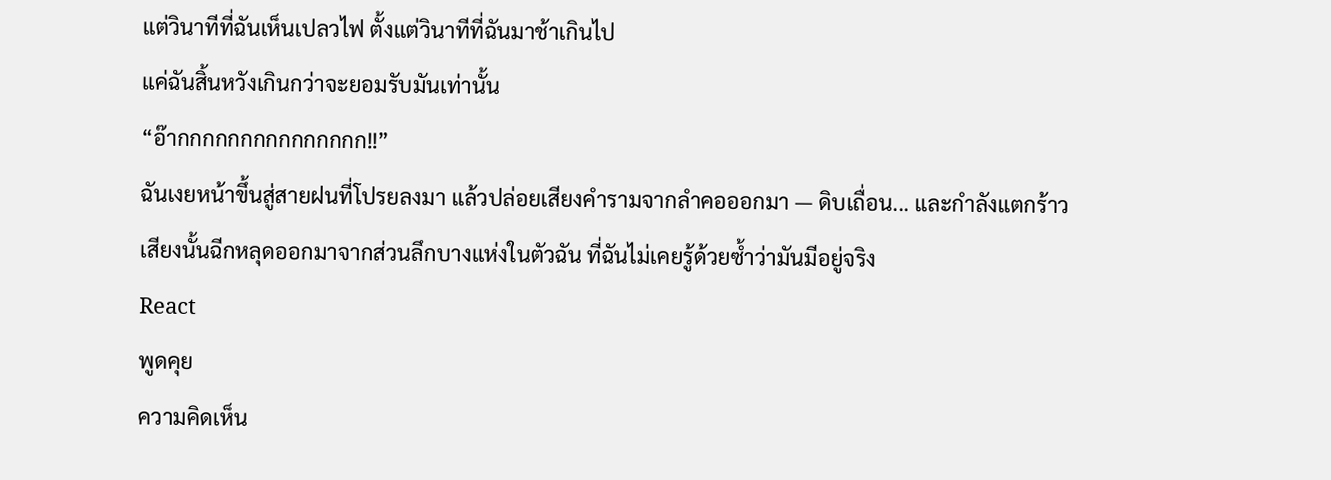แต่วินาทีที่ฉันเห็นเปลวไฟ ตั้งแต่วินาทีที่ฉันมาช้าเกินไป
แค่ฉันสิ้นหวังเกินกว่าจะยอมรับมันเท่านั้น
“อ๊ากกกกกกกกกกกกกกก!!”
ฉันเงยหน้าขึ้นสู่สายฝนที่โปรยลงมา แล้วปล่อยเสียงคำรามจากลำคอออกมา — ดิบเถื่อน... และกำลังแตกร้าว เสียงนั้นฉีกหลุดออกมาจากส่วนลึกบางแห่งในตัวฉัน ที่ฉันไม่เคยรู้ด้วยซ้ำว่ามันมีอยู่จริง
React
พูดคุย
ความคิดเห็น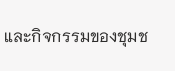และกิจกรรมของชุมช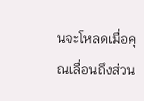นจะโหลดเมื่อคุณเลื่อนถึงส่วน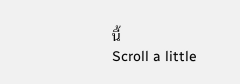นี้
Scroll a little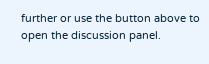further or use the button above to open the discussion panel.